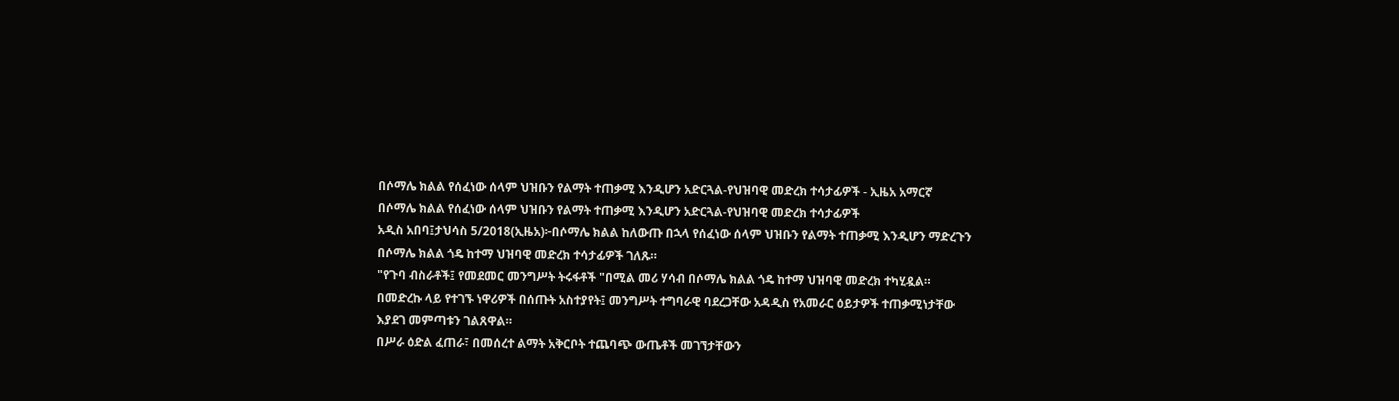በሶማሌ ክልል የሰፈነው ሰላም ህዝቡን የልማት ተጠቃሚ እንዲሆን አድርጓል-የህዝባዊ መድረክ ተሳታፊዎች - ኢዜአ አማርኛ
በሶማሌ ክልል የሰፈነው ሰላም ህዝቡን የልማት ተጠቃሚ እንዲሆን አድርጓል-የህዝባዊ መድረክ ተሳታፊዎች
አዲስ አበባ፤ታህሳስ 5/2018(ኢዜአ)፦በሶማሌ ክልል ከለውጡ በኋላ የሰፈነው ሰላም ህዝቡን የልማት ተጠቃሚ እንዲሆን ማድረጉን በሶማሌ ክልል ጎዴ ከተማ ህዝባዊ መድረክ ተሳታፊዎች ገለጹ።
"የጉባ ብስራቶች፤ የመደመር መንግሥት ትሩፋቶች "በሚል መሪ ሃሳብ በሶማሌ ክልል ጎዴ ከተማ ህዝባዊ መድረክ ተካሂዷል።
በመድረኩ ላይ የተገኙ ነዋሪዎች በሰጡት አስተያየት፤ መንግሥት ተግባራዊ ባደረጋቸው አዳዲስ የአመራር ዕይታዎች ተጠቃሚነታቸው እያደገ መምጣቱን ገልጸዋል።
በሥራ ዕድል ፈጠራ፣ በመሰረተ ልማት አቅርቦት ተጨባጭ ውጤቶች መገኘታቸውን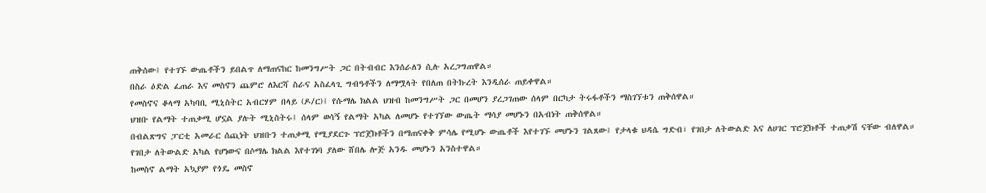ጠቅሰው፤ የተገኙ ውጤቶችን ይበልጥ ለማጠናከር ከመንግሥት ጋር በትብብር እንሰራለን ሲሉ አረጋግጠዋል።
በስራ ዕድል ፈጠራ እና መስኖን ጨምሮ ለእርሻ ስራና አስፈላጊ ግብዓቶችን ለማሟላት የበለጠ በትኩረት እንዲሰራ ጠይቀዋል።
የመስኖና ቆላማ አካባቢ ሚኒስትር አብርሃም በላይ (ዶ/ር)፤ የሱማሌ ክልል ህዝብ ከመንግሥት ጋር በመሆን ያረጋገጠው ሰላም በርካታ ትሩፋቶችን ማስገኘቱን ጠቅሰዋል።
ህዝቡ የልማት ተጠቃሚ ሆኗል ያሉት ሚኒስትሩ፤ ሰላም ወሳኝ የልማት አካል ለመሆኑ የተገኘው ውጤት ማሳያ መሆኑን በአብነት ጠቅሰዋል።
በብልጽግና ፓርቲ አመራር ሰጪነት ህዝቡን ተጠቃሚ የሚያደርጉ ፕሮጀክቶችን በማጠናቀቅ ምሳሌ የሚሆኑ ውጤቶች እየተገኙ መሆኑን ገልጸው፤ የታላቁ ህዳሴ ግድብ፣ የገበታ ለትውልድ እና ለሀገር ፕሮጀክቶች ተጠቃሽ ናቸው ብለዋል።
የገበታ ለትውልድ አካል የሆነውና በሶማሌ ክልል እየተገነባ ያለው ሸበሌ ሎጅ አንዱ መሆኑን አንስተዋል።
ከመስኖ ልማት አኳያም የጎዴ መስኖ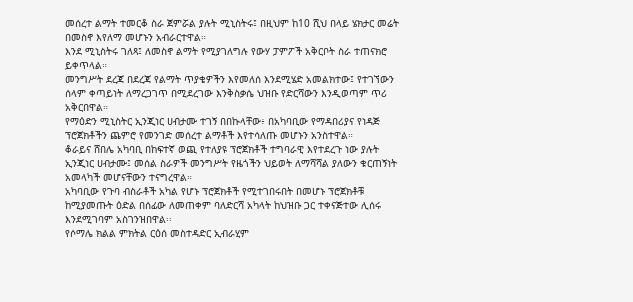መሰረተ ልማት ተመርቆ ስራ ጀምሯል ያሉት ሚኒስትሩ፤ በዚህም ከ10 ሺህ በላይ ሄክታር መሬት በመስኖ እየለማ መሆኑን አብራርተዋል።
እንደ ሚኒስትሩ ገለጻ፤ ለመስኖ ልማት የሚያገለግሉ የውሃ ፓምፖች አቅርቦት ስራ ተጠናክሮ ይቀጥላል።
መንግሥት ደረጃ በደረጃ የልማት ጥያቄዎችን እየመለሰ እንደሚሄድ አመልክተው፤ የተገኘውን ሰላም ቀጣይነት ለማረጋገጥ በሚደረገው እንቅስቃሴ ህዝቡ የድርሻውን እንዲወጣም ጥሪ አቅርበዋል።
የማዕድን ሚኒስትር ኢንጂነር ሀብታሙ ተገኝ በበኩላቸው፥ በአካባቢው የማዳበሪያና የነዳጅ ፕሮጀክቶችን ጨምሮ የመንገድ መሰረተ ልማቶች እየተሳለጡ መሆኑን አንስተዋል።
ቆራይና ሸበሌ አካባቢ በከፍተኛ ወጪ የተለያዩ ፕሮጀክቶች ተግባራዊ እየተደረጉ ነው ያሉት ኢንጂነር ሀብታሙ፤ መሰል ስራዎች መንግሥት የዜጎችን ህይወት ለማሻሻል ያለውን ቁርጠኝነት አመላካች መሆናቸውን ተናግረዋል።
አካባቢው የጉባ ብስራቶች አካል የሆኑ ፕሮጀክቶች የሚተገበሩበት በመሆኑ ፕሮጀክቶቹ ከሚያመጡት ዕድል በሰፊው ለመጠቀም ባለድርሻ አካላት ከህዝቡ ጋር ተቀናጅተው ሊሰሩ እንደሚገባም አስገንዝበዋል፡፡
የሶማሌ ክልል ምክትል ርዕሰ መስተዳድር ኢብራሂም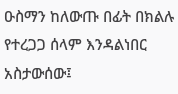ዑስማን ከለውጡ በፊት በክልሉ የተረጋጋ ሰላም እንዳልነበር አስታውሰው፤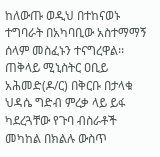ከለውጡ ወዲህ በተከናወኑ ተግባራት በአካባቢው አስተማማኝ ሰላም መስፈኑን ተናግረዋል፡፡
ጠቅላይ ሚኒስትር ዐቢይ አሕመድ(ዶ/ር) በቅርቡ በታላቁ ህዳሴ ግድብ ምረቃ ላይ ይፋ ካደረጓቸው የጉባ ብስራቶች መካከል በክልሉ ውስጥ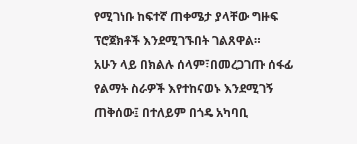የሚገነቡ ከፍተኛ ጠቀሜታ ያላቸው ግዙፍ ፕሮጀክቶች እንደሚገኙበት ገልጸዋል።
አሁን ላይ በክልሉ ሰላም፣በመረጋገጡ ሰፋፊ የልማት ስራዎች እየተከናወኑ እንደሚገኝ ጠቅሰው፤ በተለይም በጎዴ አካባቢ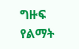ግዙፍ የልማት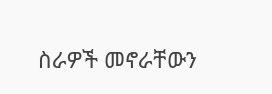ስራዎች መኖራቸውን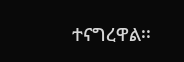ተናግረዋል፡፡